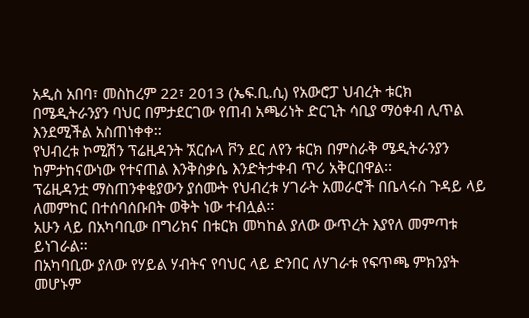አዲስ አበባ፣ መስከረም 22፣ 2013 (ኤፍ.ቢ.ሲ) የአውሮፓ ህብረት ቱርክ በሜዲትራንያን ባህር በምታደርገው የጠብ አጫሪነት ድርጊት ሳቢያ ማዕቀብ ሊጥል እንደሚችል አስጠነቀቀ፡፡
የህብረቱ ኮሚሽን ፕሬዚዳንት ኧርሱላ ቮን ደር ለየን ቱርክ በምስራቅ ሜዲትራንያን ከምታከናውነው የተናጠል እንቅስቃሴ እንድትታቀብ ጥሪ አቅርበዋል፡፡
ፕሬዚዳንቷ ማስጠንቀቂያውን ያሰሙት የህብረቱ ሃገራት አመራሮች በቤላሩስ ጉዳይ ላይ ለመምከር በተሰባሰቡበት ወቅት ነው ተብሏል፡፡
አሁን ላይ በአካባቢው በግሪክና በቱርክ መካከል ያለው ውጥረት እያየለ መምጣቱ ይነገራል፡፡
በአካባቢው ያለው የሃይል ሃብትና የባህር ላይ ድንበር ለሃገራቱ የፍጥጫ ምክንያት መሆኑም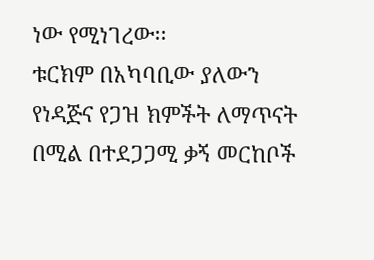ነው የሚነገረው፡፡
ቱርክም በአካባቢው ያለውን የነዳጅና የጋዝ ክምችት ለማጥናት በሚል በተደጋጋሚ ቃኝ መርከቦች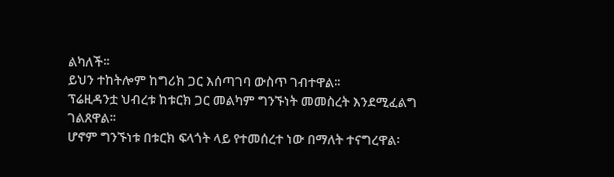ልካለች፡፡
ይህን ተከትሎም ከግሪክ ጋር እሰጣገባ ውስጥ ገብተዋል፡፡
ፕሬዚዳንቷ ህብረቱ ከቱርክ ጋር መልካም ግንኙነት መመስረት እንደሚፈልግ ገልጸዋል፡፡
ሆኖም ግንኙነቱ በቱርክ ፍላጎት ላይ የተመሰረተ ነው በማለት ተናግረዋል፡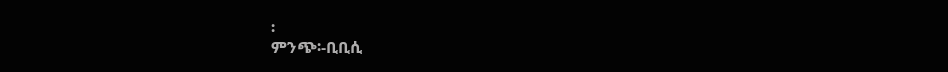፡
ምንጭ፡-ቢቢሲ